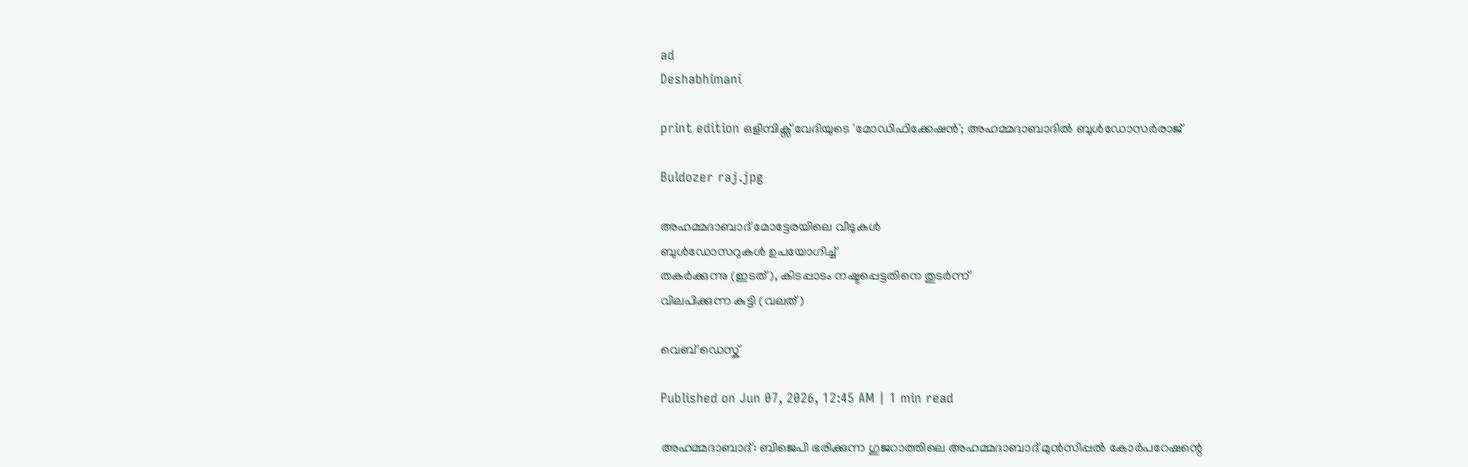ad
Deshabhimani

print edition ഒളിമ്പിക്സ് വേദിയുടെ 'മോഡിഫിക്കേഷൻ'; അഹമ്മദാബാദിൽ ബുൾഡോസർരാജ്

Buldozer raj.jpg

അഹമ്മദാബാദ് മോട്ടേരയിലെ വീടുകൾ
ബുൾഡോസറുകൾ ഉപയോഗിച്ച്
തകർക്കുന്നു (ഇടത്), കിടപ്പാടം നഷ്ടപ്പെട്ടതിനെ തുടർന്ന്
വിലപിക്കുന്ന കുട്ടി (വലത്)

വെബ് ഡെസ്ക്

Published on Jun 07, 2026, 12:45 AM | 1 min read

അഹമ്മദാബാദ്: ബിജെപി ഭരിക്കുന്ന ഗുജറാത്തിലെ അഹമ്മദാബാദ്‌ മുൻസിപ്പൽ കോർപറേഷന്റെ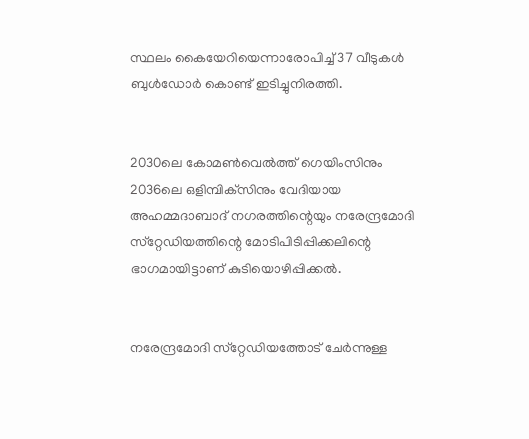സ്ഥലം കൈയേറിയെന്നാരോപിച്ച്‌ 37 വീടുകൾ ബുൾഡോർ കൊണ്ട്‌ ഇടിച്ചുനിരത്തി.


2030ലെ കോമൺവെൽത്ത്‌ ഗെയിംസിനും 2036ലെ ഒളിമ്പിക്‌സിനും വേദിയായ അഹമ്മദാബാദ്‌ നഗരത്തിന്റെയും നരേന്ദ്രമോദി സ്‌റ്റേഡിയത്തിന്റെ മോടിപിടിപ്പിക്കലിന്റെ ഭാഗമായിട്ടാണ്‌ കുടിയൊഴിപ്പിക്കൽ.


നരേന്ദ്രമോദി സ്‌റ്റേഡിയത്തോട്‌ ചേർന്നുള്ള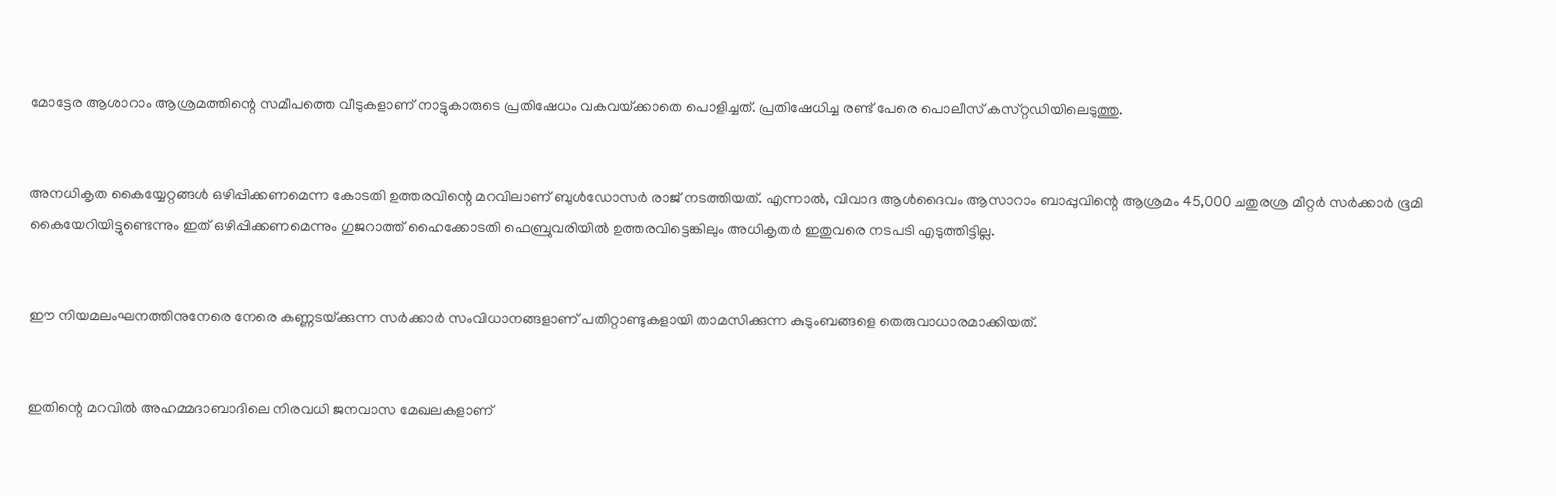മോട്ടേര ആശാറാം ആശ്രമത്തിന്റെ സമീപത്തെ വീടുകളാണ്‌ നാട്ടുകാരുടെ പ്രതിഷേധം വകവയ്‌ക്കാതെ പൊളിച്ചത്‌. പ്രതിഷേധിച്ച രണ്ട്‌ പേരെ പൊലീസ്‌ കസ്‌റ്റഡിയിലെടുത്തു.


അനധികൃത കൈയ്യേറ്റങ്ങൾ ഒഴിപ്പിക്കണമെന്ന കോടതി ഉത്തരവിന്റെ മറവിലാണ്‌ ബുൾഡോസർ രാജ്‌ നടത്തിയത്‌. എന്നാൽ, വിവാദ ആൾദൈവം ആസാറാം ബാപ്പുവിന്റെ ആശ്രമം 45,000 ചതുരശ്ര മീറ്റർ സർക്കാർ ഭൂമി കൈയേറിയിട്ടുണ്ടെന്നും ഇത്‌ ഒഴിപ്പിക്കണമെന്നും ഗുജറാത്ത്‌ ഹൈക്കോടതി ഫെബ്രുവരിയിൽ ഉത്തരവിട്ടെങ്കിലും അധികൃതർ ഇതുവരെ നടപടി എടുത്തിട്ടില്ല.


ഇ‍ൗ നിയമലംഘനത്തിനുനേരെ നേരെ കണ്ണടയ്‌ക്കുന്ന സർക്കാർ സംവിധാനങ്ങളാണ്‌ പതിറ്റാണ്ടുകളായി താമസിക്കുന്ന കുടുംബങ്ങളെ തെരുവാധാരമാക്കിയത്‌.


ഇതിന്റെ മറവിൽ അഹമ്മദാബാദിലെ നിരവധി ജനവാസ മേഖലകളാണ്‌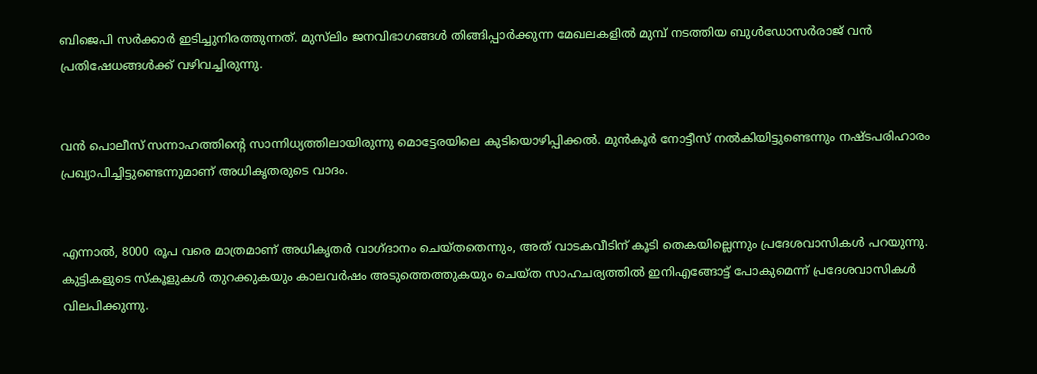ബിജെപി സർക്കാർ ഇടിച്ചുനിരത്തുന്നത്‌. മുസ്‌ലിം ജനവിഭാഗങ്ങൾ തിങ്ങിപ്പാർക്കുന്ന മേഖലകളിൽ മുമ്പ്‌ നടത്തിയ ബുൾഡോസർരാജ്‌ വൻ പ്രതിഷേധങ്ങൾക്ക്‌ വഴിവച്ചിരുന്നു.


വൻ പൊലീസ്‌ സന്നാഹത്തിന്റെ സാന്നിധ്യത്തിലായിരുന്നു മൊട്ടേരയിലെ കുടിയൊഴിപ്പിക്കൽ. മുൻകൂർ നോട്ടീസ്‌ നൽകിയിട്ടുണ്ടെന്നും നഷ്‌ടപരിഹാരം പ്രഖ്യാപിച്ചിട്ടുണ്ടെന്നുമാണ്‌ അധികൃതരുടെ വാദം.


എന്നാൽ, 8000 രൂപ വരെ മാത്രമാണ്‌ അധികൃതർ വാഗ്‌ദാനം ചെയ്‌തതെന്നും, അത്‌ വാടകവീടിന്‌ കൂടി തെകയില്ലെന്നും പ്രദേശവാസികൾ പറയുന്നു. കുട്ടികളുടെ സ്‌കൂളുകൾ തുറക്കുകയും കാലവർഷം അടുത്തെത്തുകയും ചെയ്ത സാഹചര്യത്തിൽ ഇനിഎങ്ങോട്ട് പോകുമെന്ന് പ്രദേശവാസികൾ വിലപിക്കുന്നു.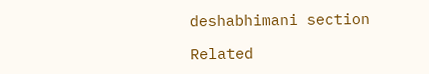deshabhimani section

Related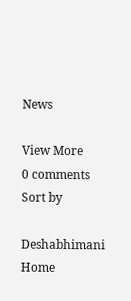News

View More
0 comments
Sort by

Deshabhimani
Home